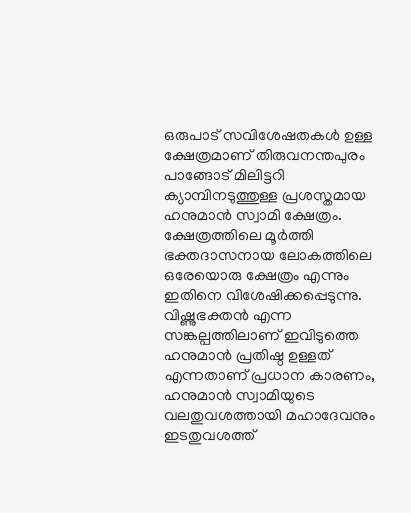ഒരുപാട് സവിശേഷതകൾ ഉള്ള ക്ഷേത്രമാണ് തിരുവനന്തപുരം പാങ്ങോട് മിലിട്ടറി ക്യാമ്പിനടുത്തുള്ള പ്രശസ്തമായ ഹനുമാൻ സ്വാമി ക്ഷേത്രം. ക്ഷേത്രത്തിലെ മൂർത്തി ഭക്തദാസനായ ലോകത്തിലെ ഒരേയൊരു ക്ഷേത്രം എന്നും ഇതിനെ വിശേഷിക്കപ്പെടുന്നു. വിഷ്ണുഭക്തൻ എന്ന സങ്കല്പത്തിലാണ് ഇവിടുത്തെ ഹനുമാൻ പ്രതിഷ്ഠ ഉള്ളത് എന്നതാണ് പ്രധാന കാരണം, ഹനുമാൻ സ്വാമിയുടെ വലതുവശത്തായി മഹാദേവനും ഇടതുവശത്ത്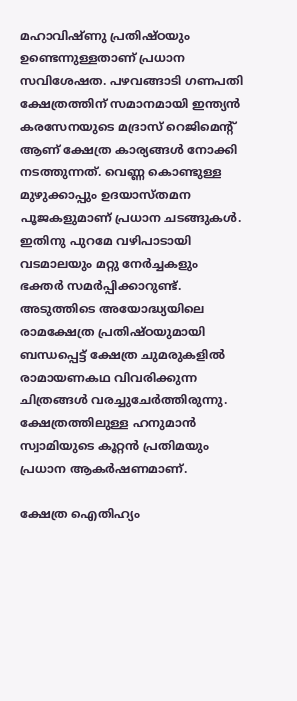മഹാവിഷ്ണു പ്രതിഷ്ഠയും ഉണ്ടെന്നുള്ളതാണ് പ്രധാന സവിശേഷത. പഴവങ്ങാടി ഗണപതി ക്ഷേത്രത്തിന് സമാനമായി ഇന്ത്യൻ കരസേനയുടെ മദ്രാസ് റെജിമെന്റ് ആണ് ക്ഷേത്ര കാര്യങ്ങൾ നോക്കി നടത്തുന്നത്. വെണ്ണ കൊണ്ടുള്ള മുഴുക്കാപ്പും ഉദയാസ്തമന പൂജകളുമാണ് പ്രധാന ചടങ്ങുകൾ. ഇതിനു പുറമേ വഴിപാടായി വടമാലയും മറ്റു നേർച്ചകളും ഭക്തർ സമർപ്പിക്കാറുണ്ട്.
അടുത്തിടെ അയോദ്ധ്യയിലെ രാമക്ഷേത്ര പ്രതിഷ്ഠയുമായി ബന്ധപ്പെട്ട് ക്ഷേത്ര ചുമരുകളിൽ രാമായണകഥ വിവരിക്കുന്ന ചിത്രങ്ങൾ വരച്ചുചേർത്തിരുന്നു. ക്ഷേത്രത്തിലുള്ള ഹനുമാൻ സ്വാമിയുടെ കൂറ്റൻ പ്രതിമയും പ്രധാന ആകർഷണമാണ്.

ക്ഷേത്ര ഐതിഹ്യം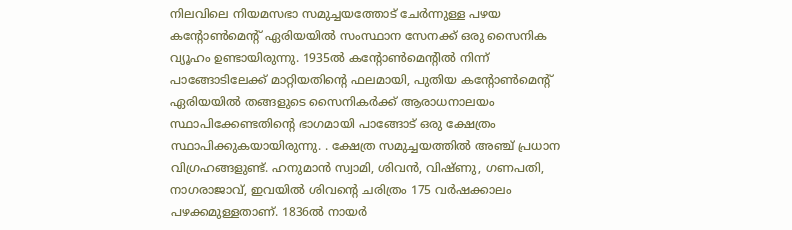നിലവിലെ നിയമസഭാ സമുച്ചയത്തോട് ചേർന്നുള്ള പഴയ കന്റോൺമെന്റ് ഏരിയയിൽ സംസ്ഥാന സേനക്ക് ഒരു സൈനിക വ്യൂഹം ഉണ്ടായിരുന്നു. 1935ൽ കന്റോൺമെന്റിൽ നിന്ന് പാങ്ങോടിലേക്ക് മാറ്റിയതിന്റെ ഫലമായി, പുതിയ കന്റോൺമെന്റ് ഏരിയയിൽ തങ്ങളുടെ സൈനികർക്ക് ആരാധനാലയം സ്ഥാപിക്കേണ്ടതിന്റെ ഭാഗമായി പാങ്ങോട് ഒരു ക്ഷേത്രം സ്ഥാപിക്കുകയായിരുന്നു. . ക്ഷേത്ര സമുച്ചയത്തിൽ അഞ്ച് പ്രധാന വിഗ്രഹങ്ങളുണ്ട്. ഹനുമാൻ സ്വാമി, ശിവൻ, വിഷ്ണു, ഗണപതി, നാഗരാജാവ്, ഇവയിൽ ശിവന്റെ ചരിത്രം 175 വർഷക്കാലം പഴക്കമുള്ളതാണ്. 1836ൽ നായർ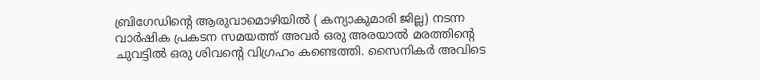ബ്രിഗേഡിന്റെ ആരുവാമൊഴിയിൽ ( കന്യാകുമാരി ജില്ല) നടന്ന വാർഷിക പ്രകടന സമയത്ത് അവർ ഒരു അരയാൽ മരത്തിന്റെ ചുവട്ടിൽ ഒരു ശിവന്റെ വിഗ്രഹം കണ്ടെത്തി. സൈനികർ അവിടെ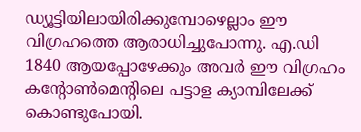ഡ്യൂട്ടിയിലായിരിക്കുമ്പോഴെല്ലാം ഈ വിഗ്രഹത്തെ ആരാധിച്ചുപോന്നു. എ.ഡി 1840 ആയപ്പോഴേക്കും അവർ ഈ വിഗ്രഹം കന്റോൺമെന്റിലെ പട്ടാള ക്യാമ്പിലേക്ക് കൊണ്ടുപോയി.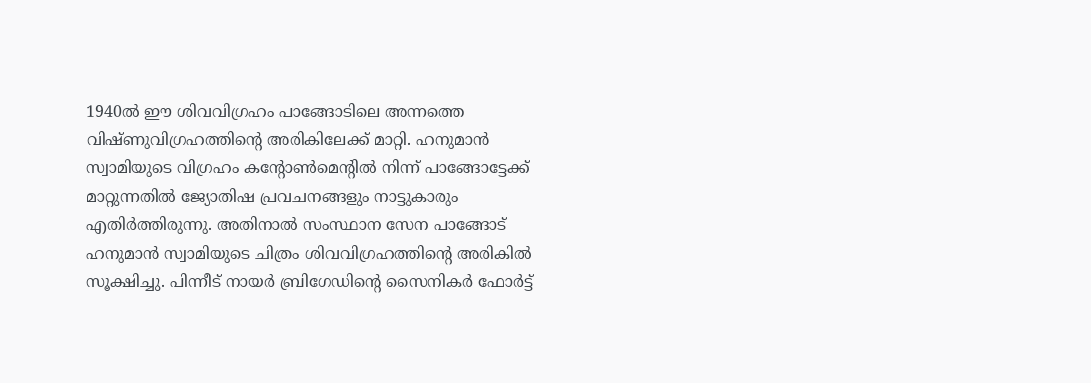1940ൽ ഈ ശിവവിഗ്രഹം പാങ്ങോടിലെ അന്നത്തെ വിഷ്ണുവിഗ്രഹത്തിന്റെ അരികിലേക്ക് മാറ്റി. ഹനുമാൻ സ്വാമിയുടെ വിഗ്രഹം കന്റോൺമെന്റിൽ നിന്ന് പാങ്ങോട്ടേക്ക് മാറ്റുന്നതിൽ ജ്യോതിഷ പ്രവചനങ്ങളും നാട്ടുകാരും എതിർത്തിരുന്നു. അതിനാൽ സംസ്ഥാന സേന പാങ്ങോട് ഹനുമാൻ സ്വാമിയുടെ ചിത്രം ശിവവിഗ്രഹത്തിന്റെ അരികിൽ സൂക്ഷിച്ചു. പിന്നീട് നായർ ബ്രിഗേഡിന്റെ സൈനികർ ഫോർട്ട്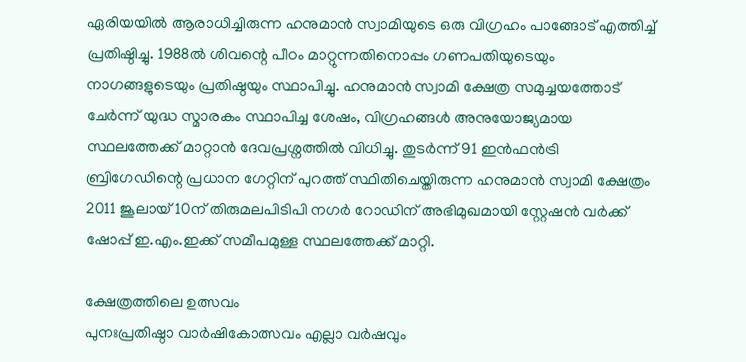ഏരിയയിൽ ആരാധിച്ചിരുന്ന ഹനുമാൻ സ്വാമിയുടെ ഒരു വിഗ്രഹം പാങ്ങോട് എത്തിച്ച് പ്രതിഷ്ഠിച്ചു. 1988ൽ ശിവന്റെ പീഠം മാറ്റുന്നതിനൊപ്പം ഗണപതിയുടെയും നാഗങ്ങളുടെയും പ്രതിഷ്ഠയും സ്ഥാപിച്ചു. ഹനുമാൻ സ്വാമി ക്ഷേത്ര സമുച്ചയത്തോട് ചേർന്ന് യുദ്ധ സ്മാരകം സ്ഥാപിച്ച ശേഷം, വിഗ്രഹങ്ങൾ അനുയോജ്യമായ സ്ഥലത്തേക്ക് മാറ്റാൻ ദേവപ്രശ്നത്തിൽ വിധിച്ചു. തുടർന്ന് 91 ഇൻഫൻട്രി ബ്രിഗേഡിന്റെ പ്രധാന ഗേറ്റിന് പുറത്ത് സ്ഥിതിചെയ്തിരുന്ന ഹനുമാൻ സ്വാമി ക്ഷേത്രം 2011 ജൂലായ് 10ന് തിരുമലപിടിപി നഗർ റോഡിന് അഭിമുഖമായി സ്റ്റേഷൻ വർക്ക് ഷോപ്പ് ഇ.എം.ഇക്ക് സമീപമുള്ള സ്ഥലത്തേക്ക് മാറ്റി.

ക്ഷേത്രത്തിലെ ഉത്സവം
പുനഃപ്രതിഷ്ഠാ വാർഷികോത്സവം എല്ലാ വർഷവും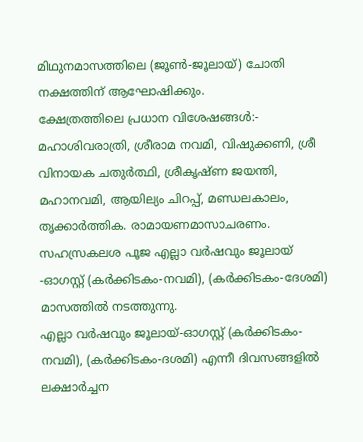മിഥുനമാസത്തിലെ (ജൂൺ-ജൂലായ്) ചോതി നക്ഷത്തിന് ആഘോഷിക്കും.
ക്ഷേത്രത്തിലെ പ്രധാന വിശേഷങ്ങൾ:- മഹാശിവരാത്രി, ശ്രീരാമ നവമി, വിഷുക്കണി, ശ്രീ വിനായക ചതുർത്ഥി, ശ്രീകൃഷ്ണ ജയന്തി, മഹാനവമി, ആയില്യം ചിറപ്പ്, മണ്ഡലകാലം, തൃക്കാർത്തിക. രാമായണമാസാചരണം.
സഹസ്രകലശ പൂജ എല്ലാ വർഷവും ജൂലായ് -ഓഗസ്റ്റ് (കർക്കിടകം-നവമി), (കർക്കിടകം-ദേശമി) മാസത്തിൽ നടത്തുന്നു.
എല്ലാ വർഷവും ജൂലായ്-ഓഗസ്റ്റ് (കർക്കിടകം-നവമി), (കർക്കിടകം-ദശമി) എന്നീ ദിവസങ്ങളിൽ ലക്ഷാർച്ചന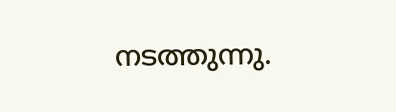നടത്തുന്നു.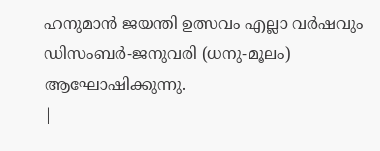ഹനുമാൻ ജയന്തി ഉത്സവം എല്ലാ വർഷവും ഡിസംബർ-ജനുവരി (ധനു-മൂലം) ആഘോഷിക്കുന്നു.
|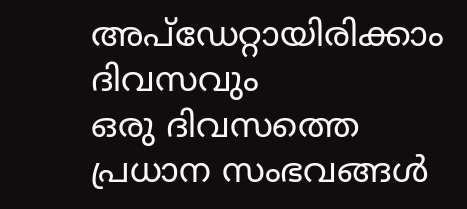അപ്ഡേറ്റായിരിക്കാം ദിവസവും
ഒരു ദിവസത്തെ പ്രധാന സംഭവങ്ങൾ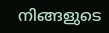നിങ്ങളുടെ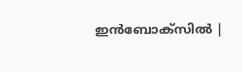ഇൻബോക്സിൽ |